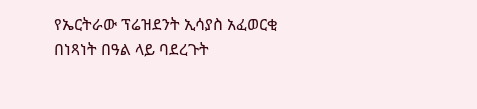የኤርትራው ፕሬዝደንት ኢሳያስ አፈወርቂ በነጻነት በዓል ላይ ባደረጉት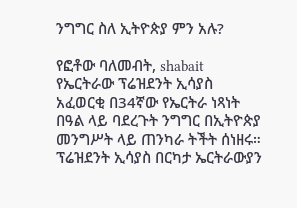ንግግር ስለ ኢትዮጵያ ምን አሉ?

የፎቶው ባለመብት, shabait
የኤርትራው ፕሬዝደንት ኢሳያስ አፈወርቂ በ34ኛው የኤርትራ ነጻነት በዓል ላይ ባደረጉት ንግግር በኢትዮጵያ መንግሥት ላይ ጠንካራ ትችት ሰነዘሩ።
ፕሬዝደንት ኢሳያስ በርካታ ኤርትራውያን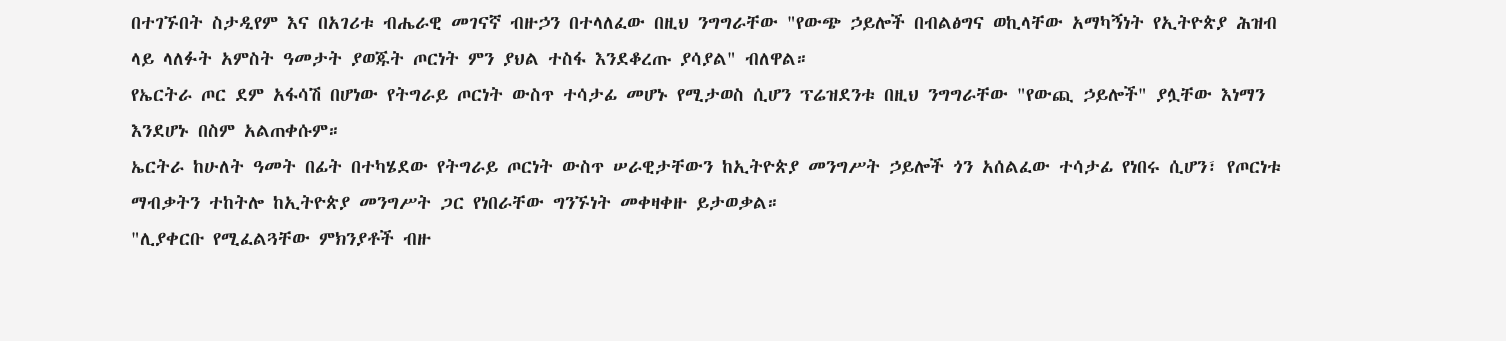በተገኙበት ስታዲየም እና በአገሪቱ ብሔራዊ መገናኛ ብዙኃን በተላለፈው በዚህ ንግግራቸው "የውጭ ኃይሎች በብልፅግና ወኪላቸው አማካኝነት የኢትዮጵያ ሕዝብ ላይ ላለፉት አምስት ዓመታት ያወጁት ጦርነት ምን ያህል ተስፋ እንደቆረጡ ያሳያል" ብለዋል።
የኤርትራ ጦር ደም አፋሳሽ በሆነው የትግራይ ጦርነት ውስጥ ተሳታፊ መሆኑ የሚታወስ ሲሆን ፕሬዝደንቱ በዚህ ንግግራቸው "የውጪ ኃይሎች" ያሏቸው እነማን እንደሆኑ በስም አልጠቀሱም።
ኤርትራ ከሁለት ዓመት በፊት በተካሄደው የትግራይ ጦርነት ውስጥ ሠራዊታቸውን ከኢትዮጵያ መንግሥት ኃይሎች ጎን አሰልፈው ተሳታፊ የነበሩ ሲሆን፣ የጦርነቱ ማብቃትን ተከትሎ ከኢትዮጵያ መንግሥት ጋር የነበራቸው ግንኙነት መቀዛቀዙ ይታወቃል።
"ሊያቀርቡ የሚፈልጓቸው ምክንያቶች ብዙ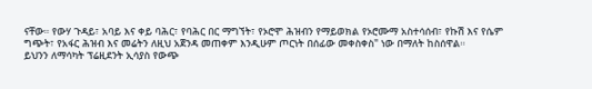ናቸው። የውሃ ጉዳይ፣ አባይ እና ቀይ ባሕር፣ የባሕር በር ማግኘት፣ የኦሮሞ ሕዝብን የማይወክል የኦሮሙማ አስተሳሰብ፣ የኩሽ እና የሴም ግጭት፣ የአፋር ሕዝብ እና መሬትን ለዚህ አጀንዳ መጠቀም እንዲሁም ጦርነት በሰፊው መቀስቀስ" ነው በማለት ከስሰዋል።
ይህንን ለማሳካት ፕሬዚደንት ኢሳያስ የውጭ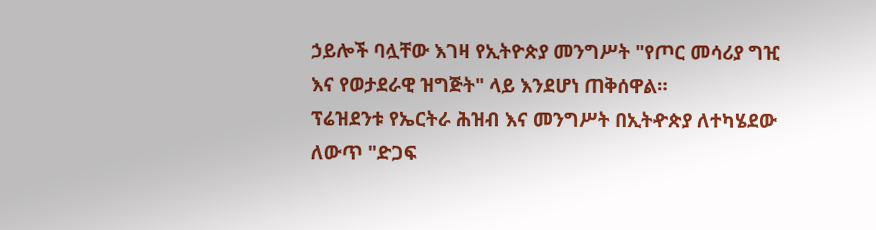ኃይሎች ባሏቸው እገዛ የኢትዮጵያ መንግሥት "የጦር መሳሪያ ግዢ እና የወታደራዊ ዝግጅት" ላይ እንደሆነ ጠቅሰዋል።
ፕሬዝደንቱ የኤርትራ ሕዝብ እና መንግሥት በኢትዯጵያ ለተካሄደው ለውጥ "ድጋፍ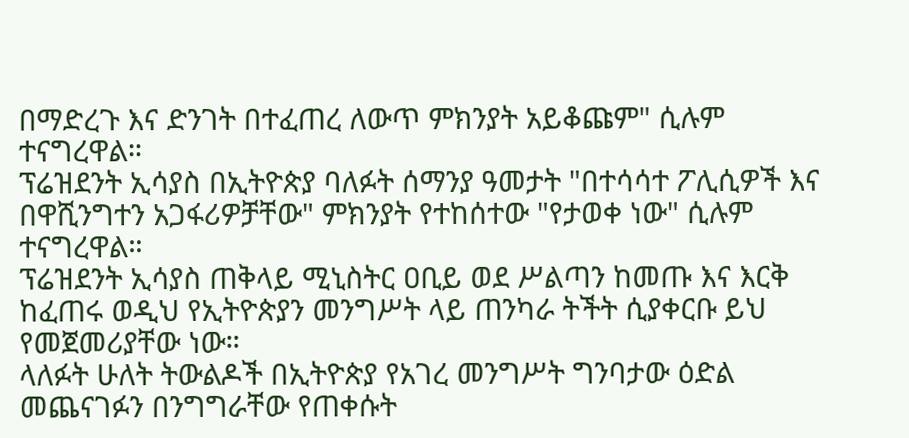በማድረጉ እና ድንገት በተፈጠረ ለውጥ ምክንያት አይቆጩም" ሲሉም ተናግረዋል።
ፕሬዝደንት ኢሳያስ በኢትዮጵያ ባለፉት ሰማንያ ዓመታት "በተሳሳተ ፖሊሲዎች እና በዋሺንግተን አጋፋሪዎቻቸው" ምክንያት የተከሰተው "የታወቀ ነው" ሲሉም ተናግረዋል።
ፕሬዝደንት ኢሳያስ ጠቅላይ ሚኒስትር ዐቢይ ወደ ሥልጣን ከመጡ እና እርቅ ከፈጠሩ ወዲህ የኢትዮጵያን መንግሥት ላይ ጠንካራ ትችት ሲያቀርቡ ይህ የመጀመሪያቸው ነው።
ላለፉት ሁለት ትውልዶች በኢትዮጵያ የአገረ መንግሥት ግንባታው ዕድል መጨናገፉን በንግግራቸው የጠቀሱት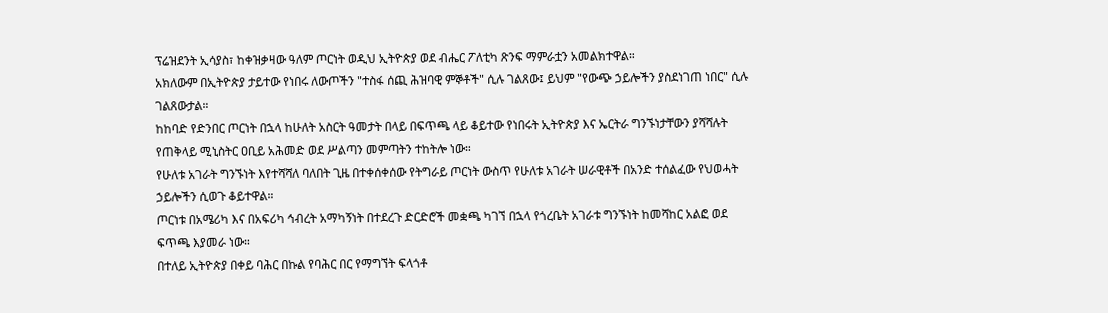ፕሬዝደንት ኢሳያስ፣ ከቀዝቃዛው ዓለም ጦርነት ወዲህ ኢትዮጵያ ወደ ብሔር ፖለቲካ ጽንፍ ማምራቷን አመልክተዋል።
አክለውም በኢትዮጵያ ታይተው የነበሩ ለውጦችን "ተስፋ ሰጪ ሕዝባዊ ምኞቶች" ሲሉ ገልጸው፤ ይህም "የውጭ ኃይሎችን ያስደነገጠ ነበር" ሲሉ ገልጸውታል።
ከከባድ የድንበር ጦርነት በኋላ ከሁለት አስርት ዓመታት በላይ በፍጥጫ ላይ ቆይተው የነበሩት ኢትዮጵያ እና ኤርትራ ግንኙነታቸውን ያሻሻሉት የጠቅላይ ሚኒስትር ዐቢይ አሕመድ ወደ ሥልጣን መምጣትን ተከትሎ ነው።
የሁለቱ አገራት ግንኙነት እየተሻሻለ ባለበት ጊዜ በተቀሰቀሰው የትግራይ ጦርነት ውስጥ የሁለቱ አገራት ሠራዊቶች በአንድ ተሰልፈው የህወሓት ኃይሎችን ሲወጉ ቆይተዋል።
ጦርነቱ በአሜሪካ እና በአፍሪካ ኅብረት አማካኝነት በተደረጉ ድርድሮች መቋጫ ካገኘ በኋላ የጎረቤት አገራቱ ግንኙነት ከመሻከር አልፎ ወደ ፍጥጫ እያመራ ነው።
በተለይ ኢትዮጵያ በቀይ ባሕር በኩል የባሕር በር የማግኘት ፍላጎቶ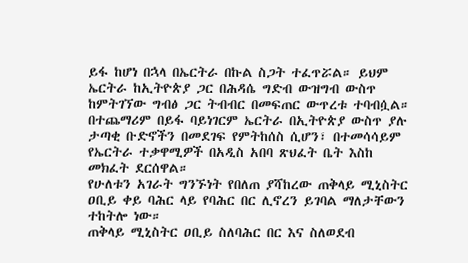ይፋ ከሆነ በኋላ በኤርትራ በኩል ስጋት ተፈጥሯል። ይህም ኤርትራ ከኢትዮጵያ ጋር በሕዳሴ ግድብ ውዝግብ ውስጥ ከምትገኘው ግብፅ ጋር ትብብር በመፍጠር ውጥረቱ ተባብሷል።
በተጨማሪም በይፋ ባይነገርም ኤርትራ በኢትዮጵያ ውስጥ ያሉ ታጣቂ ቡድኖችን በመደገፍ የምትከሰስ ሲሆን፣ በተመሳሳይም የኤርትራ ተቃዋሚዎች በአዲስ አበባ ጽህፈት ቤት እስከ መክፈት ደርሰዋል።
የሁለቱን አገራት ግንኙነት የበለጠ ያሻከረው ጠቅላይ ሚኒስትር ዐቢይ ቀይ ባሕር ላይ የባሕር በር ሊኖረን ይገባል ማለታቸውን ተከትሎ ነው።
ጠቅላይ ሚኒስትር ዐቢይ ስለባሕር በር እና ስለወደብ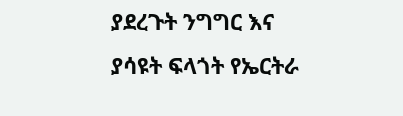ያደረጉት ንግግር እና ያሳዩት ፍላጎት የኤርትራ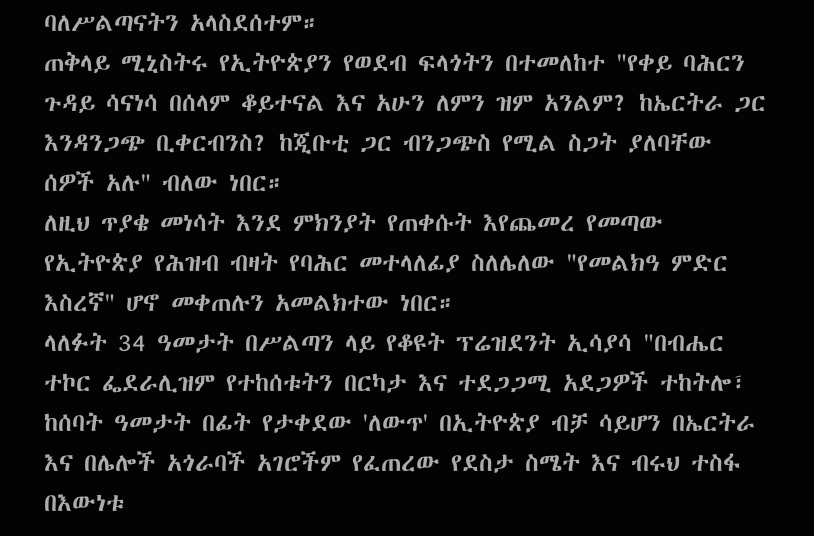ባለሥልጣናትን አላስደሰተም።
ጠቅላይ ሚኒስትሩ የኢትዮጵያን የወደብ ፍላጎትን በተመለከተ "የቀይ ባሕርን ጉዳይ ሳናነሳ በሰላም ቆይተናል እና አሁን ለምን ዝም አንልም? ከኤርትራ ጋር እንዳንጋጭ ቢቀርብንስ? ከጂቡቲ ጋር ብንጋጭስ የሚል ስጋት ያለባቸው ሰዎች አሉ" ብለው ነበር።
ለዚህ ጥያቄ መነሳት እንደ ምክንያት የጠቀሱት እየጨመረ የመጣው የኢትዮጵያ የሕዝብ ብዛት የባሕር መተላለፊያ ስለሌለው "የመልክዓ ምድር እስረኛ" ሆኖ መቀጠሉን አመልክተው ነበር።
ላለፉት 34 ዓመታት በሥልጣን ላይ የቆዩት ፕሬዝደንት ኢሳያሳ "በብሔር ተኮር ፌደራሊዝም የተከሰቱትን በርካታ እና ተደጋጋሚ አደጋዎች ተከትሎ፣ ከሰባት ዓመታት በፊት የታቀደው 'ለውጥ' በኢትዮጵያ ብቻ ሳይሆን በኤርትራ እና በሌሎች አጎራባች አገሮችም የፈጠረው የደስታ ስሜት እና ብሩህ ተስፋ በእውነቱ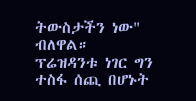ትውስታችን ነው" ብለዋል።
ፕሬዝዳንቱ ነገር ግን ተስፋ ሰጪ በሆኑት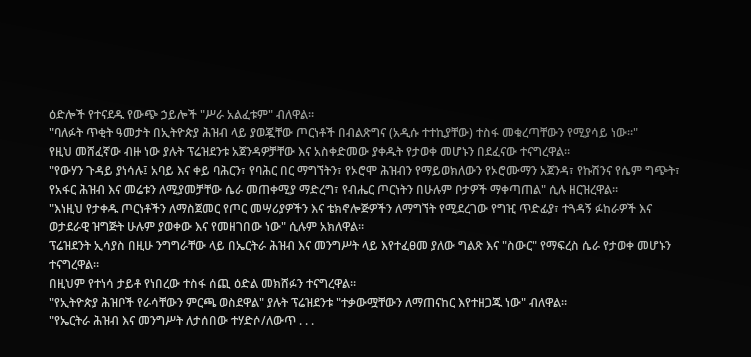ዕድሎች የተናደዱ የውጭ ኃይሎች "ሥራ አልፈቱም" ብለዋል።
"ባለፉት ጥቂት ዓመታት በኢትዮጵያ ሕዝብ ላይ ያወጇቸው ጦርነቶች በብልጽግና (አዲሱ ተተኪያቸው) ተስፋ መቁረጣቸውን የሚያሳይ ነው።"
የዚህ መሸፈኛው ብዙ ነው ያሉት ፕሬዝደንቱ አጀንዳዎቻቸው እና አስቀድመው ያቀዱት የታወቀ መሆኑን በደፈናው ተናግረዋል።
"የውሃን ጉዳይ ያነሳሉ፤ አባይ እና ቀይ ባሕርን፣ የባሕር በር ማግኘትን፣ የኦሮሞ ሕዝብን የማይወክለውን የኦሮሙማን አጀንዳ፣ የኩሽንና የሴም ግጭት፣ የአፋር ሕዝብ እና መሬቱን ለሚያመቻቸው ሴራ መጠቀሚያ ማድረግ፣ የብሔር ጦርነትን በሁሉም ቦታዎች ማቀጣጠል" ሲሉ ዘርዝረዋል።
"እነዚህ የታቀዱ ጦርነቶችን ለማስጀመር የጦር መሣሪያዎችን እና ቴክኖሎጅዎችን ለማግኘት የሚደረገው የግዢ ጥድፊያ፣ ተጓዳኝ ፉከራዎች እና ወታደራዊ ዝግጅት ሁሉም ያወቀው እና የመዘገበው ነው" ሲሉም አክለዋል።
ፕሬዝደንት ኢሳያስ በዚሁ ንግግራቸው ላይ በኤርትራ ሕዝብ እና መንግሥት ላይ እየተፈፀመ ያለው ግልጽ እና "ስውር" የማፍረስ ሴራ የታወቀ መሆኑን ተናግረዋል።
በዚህም የተነሳ ታይቶ የነበረው ተስፋ ሰጪ ዕድል መክሸፉን ተናግረዋል።
"የኢትዮጵያ ሕዝቦች የራሳቸውን ምርጫ ወስደዋል" ያሉት ፕሬዝደንቱ "ተቃውሟቸውን ለማጠናከር እየተዘጋጁ ነው" ብለዋል።
"የኤርትራ ሕዝብ እና መንግሥት ለታሰበው ተሃድሶ/ለውጥ . . .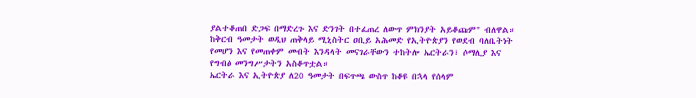ያልተቆጠበ ድጋፍ በማድረጉ እና ድንገት በተፈጠረ ለውጥ ምክንያት አይቆጩም" ብለዋል።
ከቅርብ ዓመታት ወዲህ ጠቅላይ ሚኒስትር ዐቢይ አሕመድ የኢትዮጵያን የወደብ ባለቤትነት የመሆን እና የመጠቀም መብት እንዳላት መናገራቸውን ተከትሎ ኤርትራን፣ ሶማሊያ እና የግብፅ መንግሥታትን አስቆጥቷል።
ኤርትራ እና ኢትዮጵያ ለ20 ዓመታት በፍጥጫ ውስጥ ከቆዩ በኋላ የሰላም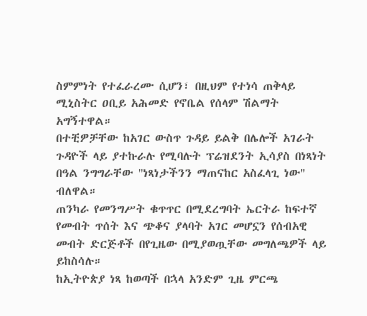ስምምነት የተፈራረሙ ሲሆን፣ በዚህም የተነሳ ጠቅላይ ሚኒስትር ዐቢይ አሕመድ የኖቤል የሰላም ሽልማት አግኝተዋል።
በተቺዎቻቸው ከአገር ውስጥ ጉዳይ ይልቅ በሌሎች አገራት ጉዳዮች ላይ ያተኩራሉ የሚባሉት ፕሬዝደንት ኢሳያስ በነጻነት በዓል ንግግራቸው "ነጻነታችንን ማጠናከር አስፈላጊ ነው" ብለዋል።
ጠንካራ የመንግሥት ቁጥጥር በሚደረግባት ኤርትራ ከፍተኛ የመብት ጥሰት እና ጭቆና ያላባት አገር መሆኗን የሰብአዊ መብት ድርጅቶች በየጊዜው በሚያወጧቸው መግለጫዎች ላይ ይከስሳሉ።
ከኢትዮጵያ ነጻ ከወጣች በኋላ አንድም ጊዜ ምርጫ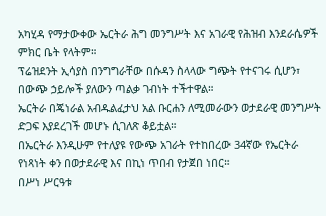አካሂዳ የማታውቀው ኤርትራ ሕግ መንግሥት እና አገራዊ የሕዝብ እንደራሴዎች ምክር ቤት የላትም።
ፕሬዝደንት ኢሳያስ በንግግራቸው በሱዳን ስላላው ግጭት የተናገሩ ሲሆን፣ በውጭ ኃይሎች ያለውን ጣልቃ ገብነት ተችተዋል።
ኤርትራ በጄነራል አብዱልፈታህ አል ቡርሐን ለሚመራውን ወታደራዊ መንግሥት ድጋፍ እያደረገች መሆኑ ሲገለጽ ቆይቷል።
በኤርትራ እንዲሁም የተለያዩ የውጭ አገራት የተከበረው 34ኛው የኤርትራ የነጻነት ቀን በወታደራዊ እና በኪነ ጥበብ የታጀበ ነበር።
በሥነ ሥርዓቱ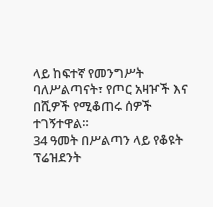ላይ ከፍተኛ የመንግሥት ባለሥልጣናት፣ የጦር አዛዦች እና በሺዎች የሚቆጠሩ ሰዎች ተገኝተዋል።
34 ዓመት በሥልጣን ላይ የቆዩት ፕሬዝደንት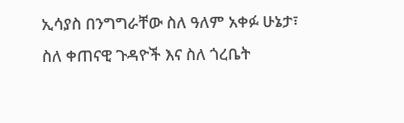ኢሳያስ በንግግራቸው ስለ ዓለም አቀፉ ሁኔታ፣ ስለ ቀጠናዊ ጉዳዮች እና ስለ ጎረቤት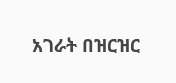አገራት በዝርዝር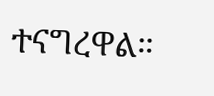ተናግረዋል።